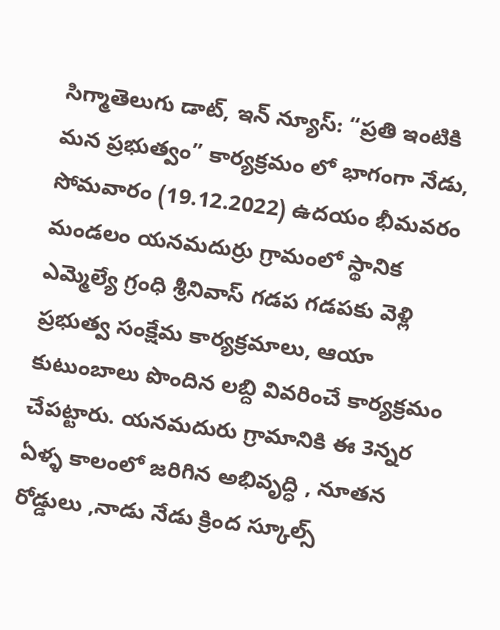సిగ్మాతెలుగు డాట్, ఇన్ న్యూస్: “ప్రతి ఇంటికి మన ప్రభుత్వం” కార్యక్రమం లో భాగంగా నేడు, సోమవారం (19.12.2022) ఉదయం భీమవరం మండలం యనమదుర్రు గ్రామంలో స్థానిక ఎమ్మెల్యే గ్రంధి శ్రీనివాస్ గడప గడపకు వెళ్లి ప్రభుత్వ సంక్షేమ కార్యక్రమాలు, ఆయా కుటుంబాలు పొందిన లబ్ది వివరించే కార్యక్రమం చేపట్టారు. యనమదురు గ్రామానికి ఈ 3న్నర ఏళ్ళ కాలంలో జరిగిన అభివృద్ధి , నూతన రోడ్డులు ,నాడు నేడు క్రింద స్కూల్స్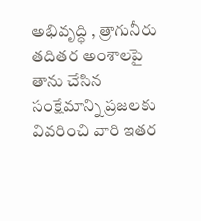అభివృద్ధి , త్రాగునీరు తదితర అంశాలపై తాను చేసిన సంక్షేమాన్ని ప్రజలకు వివరించి వారి ఇతర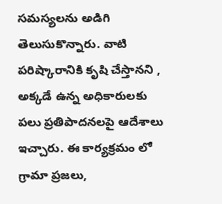సమస్యలను అడిగి తెలుసుకొన్నారు. వాటి పరిష్కారానికి కృషి చేస్తానని , అక్కడే ఉన్న అధికారులకు పలు ప్రతిపాదనలపై ఆదేశాలు ఇచ్చారు. ఈ కార్యక్రమం లో గ్రామా ప్రజలు,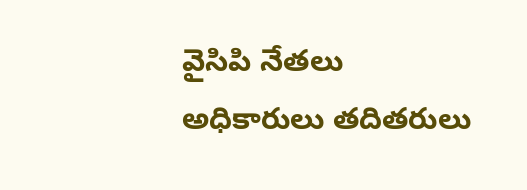వైసిపి నేతలు అధికారులు తదితరులు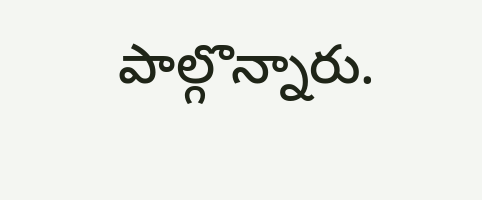పాల్గొన్నారు.